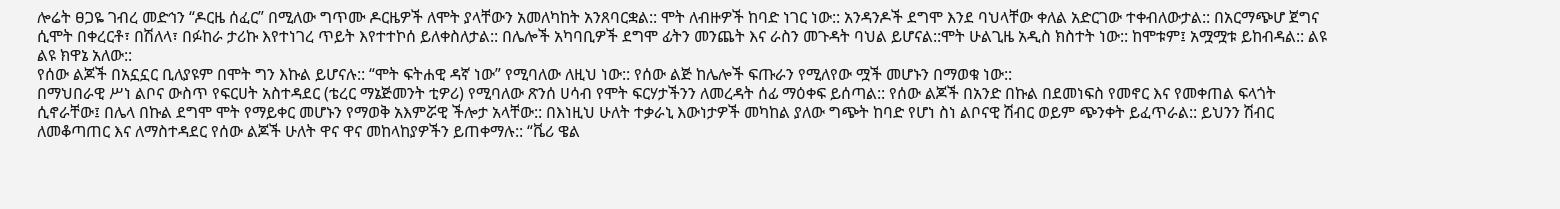ሎሬት ፀጋዬ ገብረ መድኅን “ዶርዜ ሰፈር” በሚለው ግጥሙ ዶርዜዎች ለሞት ያላቸውን አመለካከት አንጸባርቋል:: ሞት ለብዙዎች ከባድ ነገር ነው:: አንዳንዶች ደግሞ እንደ ባህላቸው ቀለል አድርገው ተቀብለውታል:: በአርማጭሆ ጀግና ሲሞት በቀረርቶ፣ በሽለላ፣ በፉከራ ታሪኩ እየተነገረ ጥይት እየተተኮሰ ይለቀስለታል:: በሌሎች አካባቢዎች ደግሞ ፊትን መንጨት እና ራስን መጉዳት ባህል ይሆናል::ሞት ሁልጊዜ አዲስ ክስተት ነው:: ከሞቱም፤ አሟሟቱ ይከብዳል:: ልዩ ልዩ ክዋኔ አለው::
የሰው ልጆች በአኗኗር ቢለያዩም በሞት ግን እኩል ይሆናሉ:: “ሞት ፍትሐዊ ዳኛ ነው” የሚባለው ለዚህ ነው:: የሰው ልጅ ከሌሎች ፍጡራን የሚለየው ሟች መሆኑን በማወቁ ነው::
በማህበራዊ ሥነ ልቦና ውስጥ የፍርሀት አስተዳደር (ቴረር ማኔጅመንት ቲዎሪ) የሚባለው ጽንሰ ሀሳብ የሞት ፍርሃታችንን ለመረዳት ሰፊ ማዕቀፍ ይሰጣል:: የሰው ልጆች በአንድ በኩል በደመነፍስ የመኖር እና የመቀጠል ፍላጎት ሲኖራቸው፤ በሌላ በኩል ደግሞ ሞት የማይቀር መሆኑን የማወቅ አእምሯዊ ችሎታ አላቸው:: በእነዚህ ሁለት ተቃራኒ እውነታዎች መካከል ያለው ግጭት ከባድ የሆነ ስነ ልቦናዊ ሽብር ወይም ጭንቀት ይፈጥራል:: ይህንን ሽብር ለመቆጣጠር እና ለማስተዳደር የሰው ልጆች ሁለት ዋና ዋና መከላከያዎችን ይጠቀማሉ:: “ቬሪ ዌል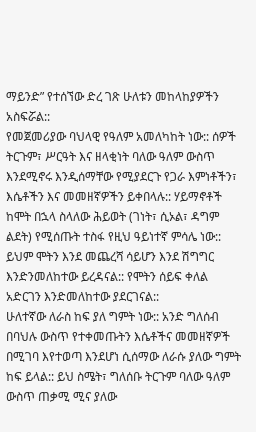ማይንድ” የተሰኘው ድረ ገጽ ሁለቱን መከላከያዎችን አስፍሯል::
የመጀመሪያው ባህላዊ የዓለም አመለካከት ነው:: ሰዎች ትርጉም፣ ሥርዓት እና ዘላቂነት ባለው ዓለም ውስጥ እንደሚኖሩ እንዲሰማቸው የሚያደርጉ የጋራ እምነቶችን፣ እሴቶችን እና መመዘኛዎችን ይቀበላሉ:: ሃይማኖቶች ከሞት በኋላ ስላለው ሕይወት (ገነት፣ ሲኦል፣ ዳግም ልደት) የሚሰጡት ተስፋ የዚህ ዓይነተኛ ምሳሌ ነው:: ይህም ሞትን እንደ መጨረሻ ሳይሆን እንደ ሽግግር እንድንመለከተው ይረዳናል:: የሞትን ሰይፍ ቀለል አድርገን እንድመለከተው ያደርገናል::
ሁለተኛው ለራስ ከፍ ያለ ግምት ነው:: አንድ ግለሰብ በባህሉ ውስጥ የተቀመጡትን እሴቶችና መመዘኛዎች በሚገባ እየተወጣ እንደሆነ ሲሰማው ለራሱ ያለው ግምት ከፍ ይላል:: ይህ ስሜት፣ ግለሰቡ ትርጉም ባለው ዓለም ውስጥ ጠቃሚ ሚና ያለው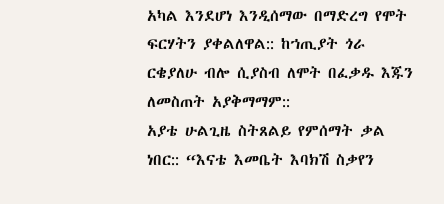አካል እንደሆነ እንዲሰማው በማድረግ የሞት ፍርሃትን ያቀልለዋል:: ከኀጢያት ጎራ ርቄያለሁ ብሎ ሲያስብ ለሞት በፈቃዱ እጁን ለመስጠት አያቅማማም::
አያቴ ሁልጊዜ ስትጸልይ የምሰማት ቃል ነበር:: “እናቴ እመቤት እባክሽ ስቃየን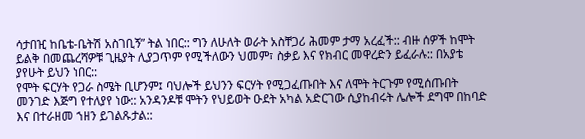ሳታበዢ ከቤቴ-ቤትሽ አስገቢኝ” ትል ነበር:: ግን ለሁለት ወራት አስቸጋሪ ሕመም ታማ አረፈች:: ብዙ ሰዎች ከሞት ይልቅ በመጨረሻዎቹ ጊዜያት ሊያጋጥም የሚችለውን ህመም፣ ስቃይ እና የክብር መዋረድን ይፈራሉ:: በአያቴ ያየሁት ይህን ነበር::
የሞት ፍርሃት የጋራ ስሜት ቢሆንም፤ ባህሎች ይህንን ፍርሃት የሚጋፈጡበት እና ለሞት ትርጉም የሚሰጡበት መንገድ እጅግ የተለያየ ነው:: አንዳንዶቹ ሞትን የህይወት ዑደት አካል አድርገው ሲያከብሩት ሌሎች ደግሞ በከባድ እና በተራዘመ ኀዘን ይገልጹታል::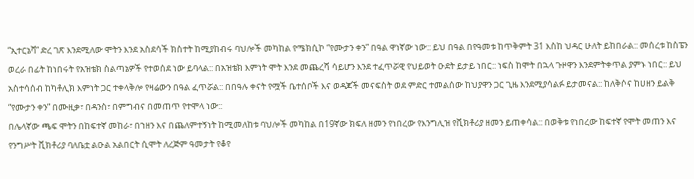“ኢተርኔቫ” ድረ ገጽ እንደሚለው ሞትን እንደ አስደሳች ክስተት ከሚያከብሩ ባህሎች መካከል የሜክሲኮ “የሙታን ቀን” በዓል ዋነኛው ነው:: ይህ በዓል በየዓመቱ ከጥቅምት 31 እስከ ህዳር ሁለት ይከበራል:: መሰረቱ ከስፔን ወረራ በፊት ከነበሩት የአዝቴክ ስልጣኔዎች የተወሰደ ነው ይባላል:: በአዝቴክ እምነት ሞት እንደ መጨረሻ ሳይሆን እንደ ተፈጥሯዊ የህይወት ዑደት ይታይ ነበር:: ነፍስ ከሞት በኋላ ጉዞዋን እንደምትቀጥል ያምኑ ነበር:: ይህ አስተሳሰብ ከካቶሊክ እምነት ጋር ተቀላቅሎ የዛሬውን በዓል ፈጥሯል:: በበዓሉ ቀናት የሟች ቤተሰቦች እና ወዳጆች መናፍስት ወደ ምድር ተመልሰው ከህያዋን ጋር ጊዜ እንደሚያሳልፉ ይታመናል:: ከለቅሶና ከሀዘን ይልቅ “የሙታን ቀን” በሙዚቃ፣ በዳንስ፣ በምግብና በመጠጥ የተሞላ ነው::
በሌላኛው ጫፍ ሞትን በከፍተኛ መከራ፣ በኀዘን እና በጨለምተኝነት ከሚመለከቱ ባህሎች መካከል በ19ኛው ክፍለ ዘመን የነበረው የእንግሊዝ የቪክቶሪያ ዘመን ይጠቀሳል:: በወቅቱ የነበረው ከፍተኛ የሞት መጠን እና የንግሥት ቪክቶሪያ ባለቤቷ ልዑል አልበርት ሲሞት ለረጅም ዓመታት የቆየ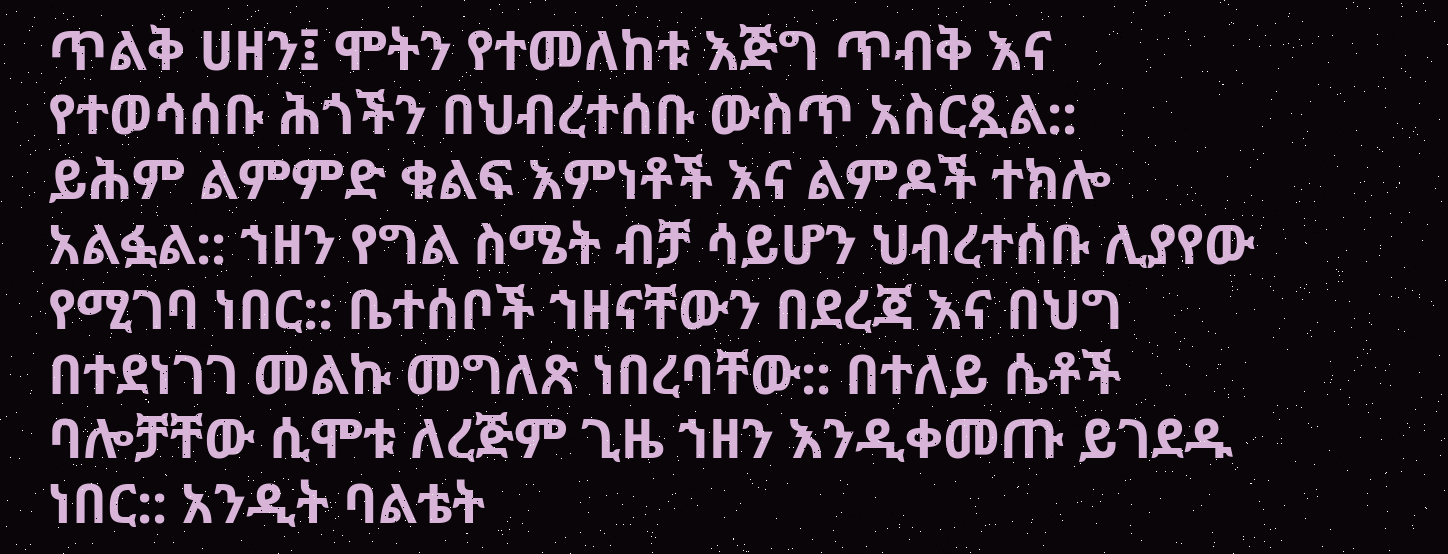ጥልቅ ሀዘን፤ ሞትን የተመለከቱ እጅግ ጥብቅ እና የተወሳሰቡ ሕጎችን በህብረተሰቡ ውስጥ አስርጿል::
ይሕም ልምምድ ቁልፍ እምነቶች እና ልምዶች ተክሎ አልፏል:: ኀዘን የግል ስሜት ብቻ ሳይሆን ህብረተሰቡ ሊያየው የሚገባ ነበር:: ቤተሰቦች ኀዘናቸውን በደረጃ እና በህግ በተደነገገ መልኩ መግለጽ ነበረባቸው:: በተለይ ሴቶች ባሎቻቸው ሲሞቱ ለረጅም ጊዜ ኀዘን እንዲቀመጡ ይገደዱ ነበር:: አንዲት ባልቴት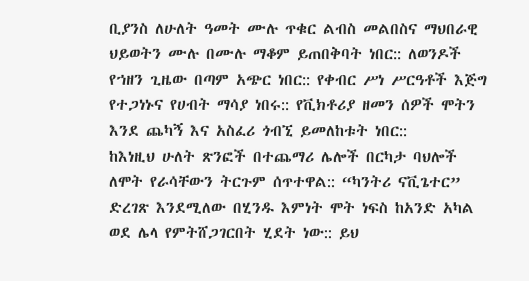ቢያንስ ለሁለት ዓመት ሙሉ ጥቁር ልብስ መልበስና ማህበራዊ ህይወትን ሙሉ በሙሉ ማቆም ይጠበቅባት ነበር:: ለወንዶች የኀዘን ጊዜው በጣም አጭር ነበር:: የቀብር ሥነ ሥርዓቶች እጅግ የተጋነኑና የሀብት ማሳያ ነበሩ:: የቪክቶሪያ ዘመን ሰዎች ሞትን እንደ ጨካኝ እና አስፈሪ ጎብኚ ይመለከቱት ነበር::
ከእነዚህ ሁለት ጽንፎች በተጨማሪ ሌሎች በርካታ ባህሎች ለሞት የራሳቸውን ትርጉም ሰጥተዋል:: “ካንትሪ ናቪጌተር” ድረገጽ እንደሚለው በሂንዱ እምነት ሞት ነፍስ ከአንድ አካል ወደ ሌላ የምትሸጋገርበት ሂደት ነው:: ይህ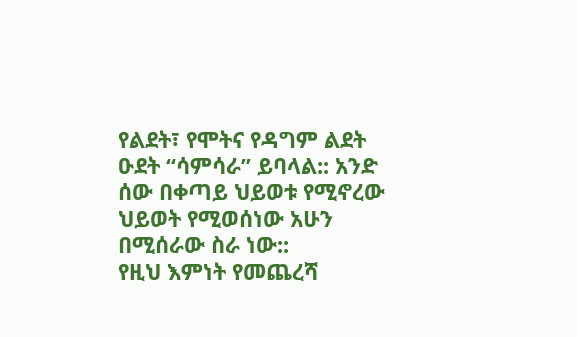የልደት፣ የሞትና የዳግም ልደት ዑደት “ሳምሳራ” ይባላል:: አንድ ሰው በቀጣይ ህይወቱ የሚኖረው ህይወት የሚወሰነው አሁን በሚሰራው ስራ ነው::
የዚህ እምነት የመጨረሻ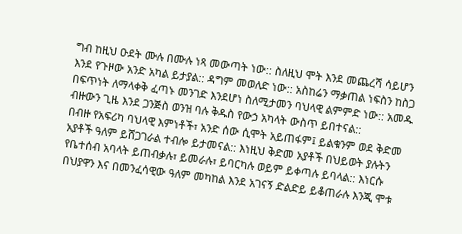ግብ ከዚህ ዑደት ሙሉ በሙሉ ነጻ መውጣት ነው:: ስለዚህ ሞት እንደ መጨረሻ ሳይሆን እንደ የጉዞው አንድ አካል ይታያል:: ዳግም መወለድ ነው:: አስከሬን ማቃጠል ነፍስን ከስጋ በፍጥነት ለማላቀቅ ፈጣኑ መንገድ እንደሆነ ስለሚታመን ባህላዊ ልምምድ ነው:: አመዱ ብዙውን ጊዜ እንደ ጋንጅስ ወንዝ ባሉ ቅዱስ የውኃ አካላት ውስጥ ይበተናል::
በብዙ የአፍሪካ ባህላዊ እምነቶች፣ አንድ ሰው ሲሞት አይጠፋም፤ ይልቁንም ወደ ቅድመ አያቶች ዓለም ይሸጋገራል ተብሎ ይታመናል:: እነዚህ ቅድመ አያቶች በህይወት ያሉትን የቤተሰብ አባላት ይጠብቃሉ፣ ይመራሉ፣ ይባርካሉ ወይም ይቀጣሉ ይባላል:: እነርሱ በህያዋን እና በመንፈሳዊው ዓለም መካከል እንደ አገናኝ ድልድይ ይቆጠራሉ እንጂ ሞቱ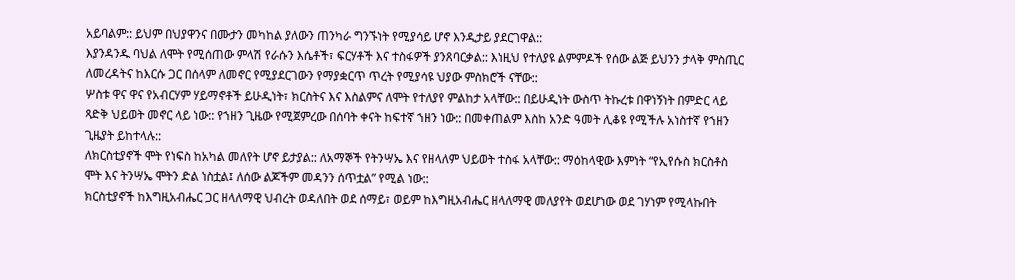አይባልም:: ይህም በህያዋንና በሙታን መካከል ያለውን ጠንካራ ግንኙነት የሚያሳይ ሆኖ እንዲታይ ያደርገዋል::
እያንዳንዱ ባህል ለሞት የሚሰጠው ምላሽ የራሱን እሴቶች፣ ፍርሃቶች እና ተስፋዎች ያንጸባርቃል:: እነዚህ የተለያዩ ልምምዶች የሰው ልጅ ይህንን ታላቅ ምስጢር ለመረዳትና ከእርሱ ጋር በሰላም ለመኖር የሚያደርገውን የማያቋርጥ ጥረት የሚያሳዩ ህያው ምስክሮች ናቸው::
ሦስቱ ዋና ዋና የአብርሃም ሃይማኖቶች ይሁዲነት፣ ክርስትና እና እስልምና ለሞት የተለያየ ምልከታ አላቸው:: በይሁዲነት ውስጥ ትኩረቱ በዋነኝነት በምድር ላይ ጻድቅ ህይወት መኖር ላይ ነው:: የኀዘን ጊዜው የሚጀምረው በሰባት ቀናት ከፍተኛ ኀዘን ነው:: በመቀጠልም እስከ አንድ ዓመት ሊቆዩ የሚችሉ አነስተኛ የኀዘን ጊዜያት ይከተላሉ::
ለክርስቲያኖች ሞት የነፍስ ከአካል መለየት ሆኖ ይታያል:: ለአማኞች የትንሣኤ እና የዘላለም ህይወት ተስፋ አላቸው:: ማዕከላዊው እምነት “የኢየሱስ ክርስቶስ ሞት እና ትንሣኤ ሞትን ድል ነስቷል፤ ለሰው ልጆችም መዳንን ሰጥቷል” የሚል ነው::
ክርስቲያኖች ከእግዚአብሔር ጋር ዘላለማዊ ህብረት ወዳለበት ወደ ሰማይ፣ ወይም ከእግዚአብሔር ዘላለማዊ መለያየት ወደሆነው ወደ ገሃነም የሚላኩበት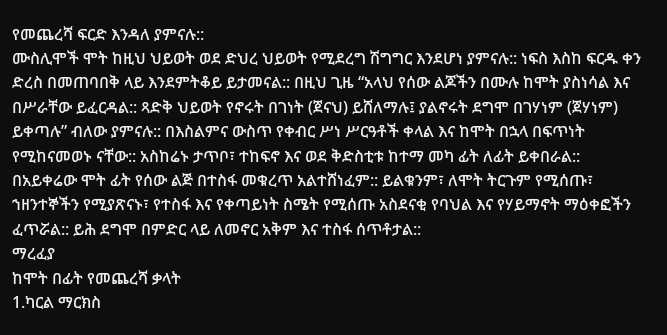የመጨረሻ ፍርድ እንዳለ ያምናሉ::
ሙስሊሞች ሞት ከዚህ ህይወት ወደ ድህረ ህይወት የሚደረግ ሽግግር እንደሆነ ያምናሉ:: ነፍስ እስከ ፍርዱ ቀን ድረስ በመጠባበቅ ላይ እንደምትቆይ ይታመናል:: በዚህ ጊዜ “አላህ የሰው ልጆችን በሙሉ ከሞት ያስነሳል እና በሥራቸው ይፈርዳል:: ጻድቅ ህይወት የኖሩት በገነት (ጀናህ) ይሸለማሉ፤ ያልኖሩት ደግሞ በገሃነም (ጀሃነም) ይቀጣሉ” ብለው ያምናሉ:: በእስልምና ውስጥ የቀብር ሥነ ሥርዓቶች ቀላል እና ከሞት በኋላ በፍጥነት የሚከናመወኑ ናቸው:: አስከሬኑ ታጥቦ፣ ተከፍኖ እና ወደ ቅድስቲቱ ከተማ መካ ፊት ለፊት ይቀበራል::
በአይቀሬው ሞት ፊት የሰው ልጅ በተስፋ መቁረጥ አልተሸነፈም:: ይልቁንም፣ ለሞት ትርጉም የሚሰጡ፣ ኀዘንተኞችን የሚያጽናኑ፣ የተስፋ እና የቀጣይነት ስሜት የሚሰጡ አስደናቂ የባህል እና የሃይማኖት ማዕቀፎችን ፈጥሯል:: ይሕ ደግሞ በምድር ላይ ለመኖር አቅም እና ተስፋ ሰጥቶታል::
ማረፈያ
ከሞት በፊት የመጨረሻ ቃላት
1.ካርል ማርክስ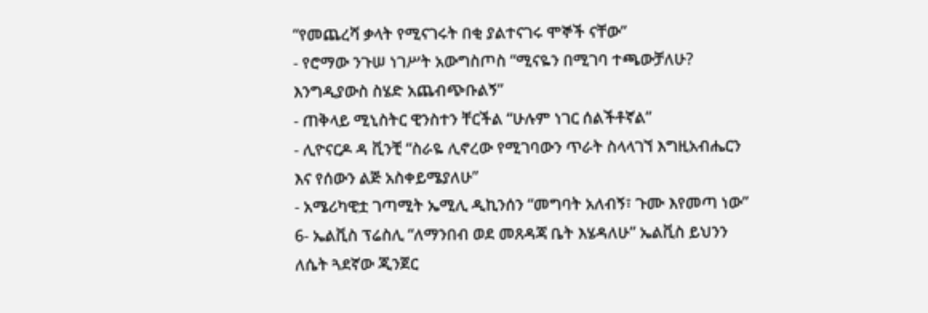“የመጨረሻ ቃላት የሚናገሩት በቂ ያልተናገሩ ሞኞች ናቸው”
- የሮማው ንጉሠ ነገሥት አውግስጦስ “ሚናዬን በሚገባ ተጫውቻለሁ? እንግዲያውስ ስሄድ አጨብጭቡልኝ”
- ጠቅላይ ሚኒስትር ዊንስተን ቸርችል “ሁሉም ነገር ሰልችቶኛል”
- ሊዮናርዶ ዳ ቪንቺ “ስራዬ ሊኖረው የሚገባውን ጥራት ስላላገኘ እግዚአብሔርን እና የሰውን ልጅ አስቀይሜያለሁ”
- አሜሪካዊቷ ገጣሚት ኤሚሊ ዲኪንሰን “መግባት አለብኝ፣ ጉሙ እየመጣ ነው”
6- ኤልቪስ ፕሬስሊ “ለማንበብ ወደ መጸዳጃ ቤት እሄዳለሁ” ኤልቪስ ይህንን ለሴት ጓደኛው ጂንጀር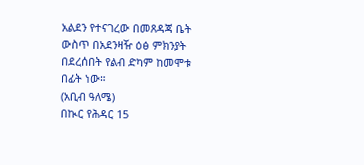አልደን የተናገረው በመጸዳጃ ቤት ውስጥ በአደንዛዥ ዕፅ ምክንያት በደረሰበት የልብ ድካም ከመሞቱ በፊት ነው።
(አቢብ ዓለሜ)
በኲር የሕዳር 15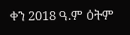ቀን 2018 ዓ.ም ዕትም